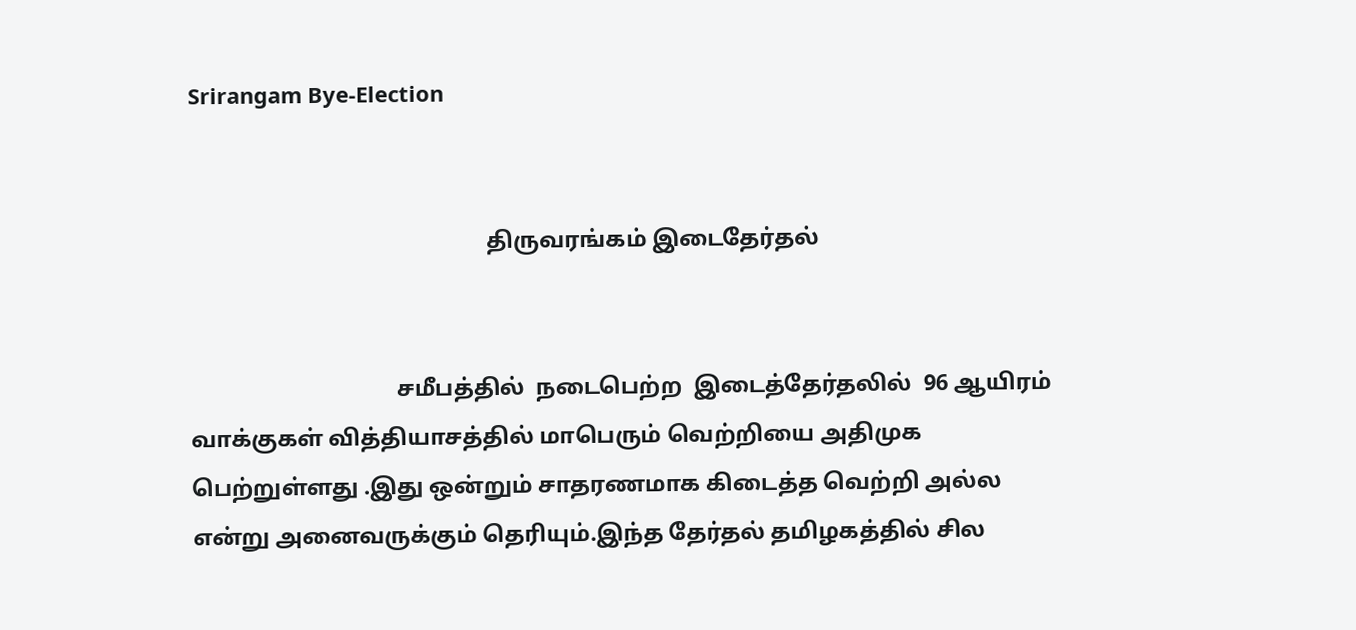Srirangam Bye-Election


                                                    திருவரங்கம் இடைதேர்தல்


                                    சமீபத்தில்  நடைபெற்ற  இடைத்தேர்தலில்  96 ஆயிரம் வாக்குகள் வித்தியாசத்தில் மாபெரும் வெற்றியை அதிமுக  பெற்றுள்ளது .இது ஒன்றும் சாதரணமாக கிடைத்த வெற்றி அல்ல என்று அனைவருக்கும் தெரியும்.இந்த தேர்தல் தமிழகத்தில் சில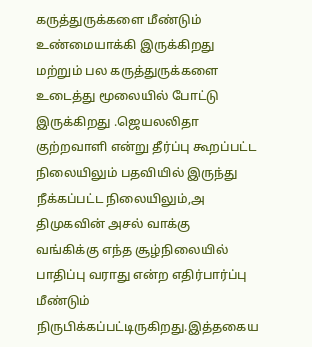கருத்துருக்களை மீண்டும் உண்மையாக்கி இருக்கிறது மற்றும் பல கருத்துருக்களை உடைத்து மூலையில் போட்டு இருக்கிறது .ஜெயலலிதா  குற்றவாளி என்று தீர்ப்பு கூறப்பட்ட நிலையிலும் பதவியில் இருந்து நீக்கப்பட்ட நிலையிலும்,அ திமுகவின் அசல் வாக்கு  வங்கிக்கு எந்த சூழ்நிலையில் பாதிப்பு வராது என்ற எதிர்பார்ப்பு  மீண்டும் நிருபிக்கப்பட்டிருகிறது.இத்தகைய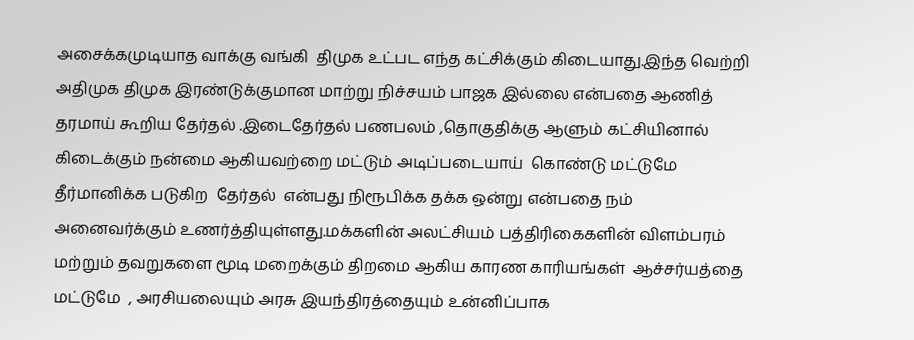அசைக்கமுடியாத வாக்கு வங்கி  திமுக உட்பட எந்த கட்சிக்கும் கிடையாது.இந்த வெற்றி அதிமுக திமுக இரண்டுக்குமான மாற்று நிச்சயம் பாஜக இல்லை என்பதை ஆணித் தரமாய் கூறிய தேர்தல் .இடைதேர்தல் பணபலம் ,தொகுதிக்கு ஆளும் கட்சியினால் கிடைக்கும் நன்மை ஆகியவற்றை மட்டும் அடிப்படையாய்  கொண்டு மட்டுமே தீர்மானிக்க படுகிற  தேர்தல்  என்பது நிரூபிக்க தக்க ஒன்று என்பதை நம் அனைவர்க்கும் உணர்த்தியுள்ளது.மக்களின் அலட்சியம் பத்திரிகைகளின் விளம்பரம் மற்றும் தவறுகளை மூடி மறைக்கும் திறமை ஆகிய காரண காரியங்கள்  ஆச்சர்யத்தை மட்டுமே  , அரசியலையும் அரசு இயந்திரத்தையும் உன்னிப்பாக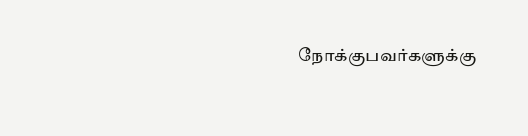நோக்குபவர்களுக்கு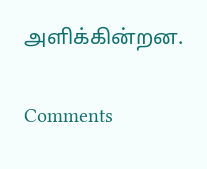அளிக்கின்றன.

Comments